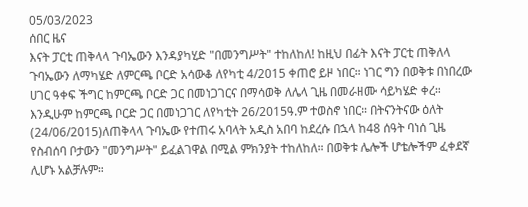05/03/2023
ሰበር ዜና
እናት ፓርቲ ጠቅላላ ጉባኤውን እንዳያካሂድ "በመንግሥት" ተከለከለ! ከዚህ በፊት እናት ፓርቲ ጠቅለላ ጉባኤውን ለማካሄድ ለምርጫ ቦርድ አሳውቆ ለየካቲ 4/2015 ቀጠሮ ይዞ ነበር። ነገር ግን በወቅቱ በነበረው ሀገር ዓቀፍ ችግር ከምርጫ ቦርድ ጋር በመነጋገርና በማሳወቅ ለሌላ ጊዜ በመራዘሙ ሳይካሄድ ቀረ። እንዲሁም ከምርጫ ቦርድ ጋር በመነጋገር ለየካቲት 26/2015ዓ.ም ተወስኖ ነበር። በትናንትናው ዕለት (24/06/2015)ለጠቅላላ ጉባኤው የተጠሩ አባላት አዲስ አበባ ከደረሱ በኋላ ከ48 ሰዓት ባነሰ ጊዜ የስብሰባ ቦታውን "መንግሥት" ይፈልገዋል በሚል ምክንያት ተከለከለ። በወቅቱ ሌሎች ሆቴሎችም ፈቀደኛ ሊሆኑ አልቻሉም።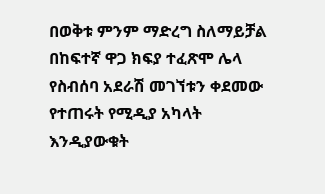በወቅቱ ምንም ማድረግ ስለማይቻል በከፍተኛ ዋጋ ክፍያ ተፈጽሞ ሌላ የስብሰባ አደራሽ መገኘቱን ቀደመው የተጠሩት የሚዲያ አካላት እንዲያውቁት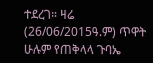ተደረገ። ዛሬ (26/06/2015ዓ.ም) ጥዋት ሁሉም የጠቅላላ ጉባኤ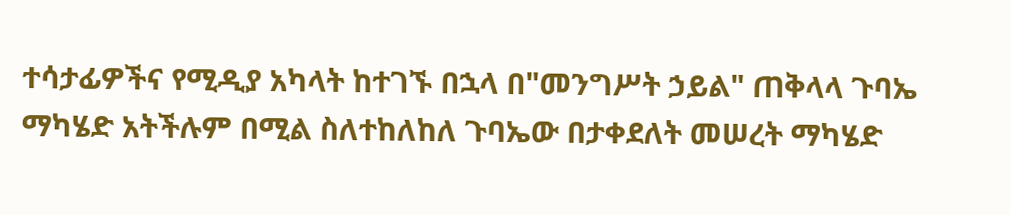ተሳታፊዎችና የሚዲያ አካላት ከተገኙ በኋላ በ"መንግሥት ኃይል" ጠቅላላ ጉባኤ ማካሄድ አትችሉም በሚል ስለተከለከለ ጉባኤው በታቀደለት መሠረት ማካሄድ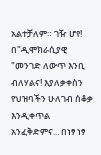አልተቻለም። ገዥ ሆየ! በ"ዲሞክራሲያዊ "መንገድ ለውጥ እንቢ ብለሃልና! እያለቃቀስን የህዝባችን ሁለገብ ሰቆቃ እንዲቀጥል አንፈቅድምና... በነፃ ነፃ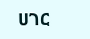ሀገር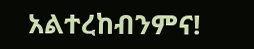አልተረከብንምና!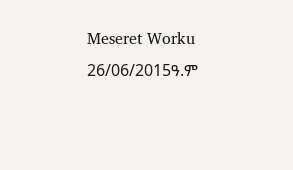Meseret Worku
26/06/2015ዓ.ም